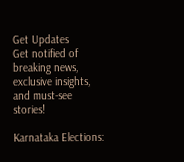Get Updates
Get notified of breaking news, exclusive insights, and must-see stories!

Karnataka Elections: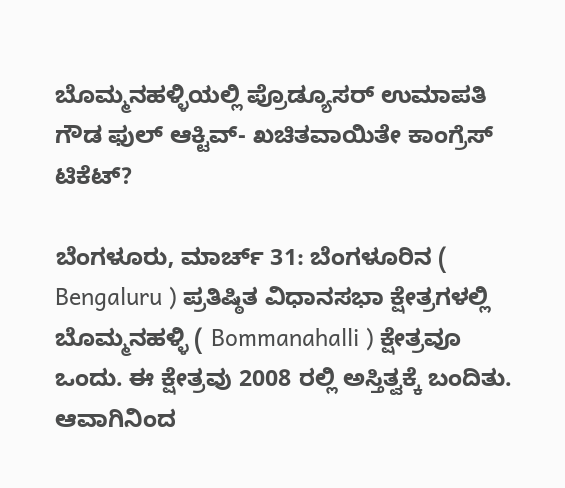ಬೊಮ್ಮನಹಳ್ಳಿಯಲ್ಲಿ ಪ್ರೊಡ್ಯೂಸರ್‌ ಉಮಾಪತಿ ಗೌಡ ಫುಲ್‌ ಆಕ್ಟಿವ್‌- ಖಚಿತವಾಯಿತೇ ಕಾಂಗ್ರೆಸ್‌ ಟಿಕೆಟ್‌?

ಬೆಂಗಳೂರು, ಮಾರ್ಚ್‌ 31: ಬೆಂಗಳೂರಿನ ( Bengaluru ) ಪ್ರತಿಷ್ಠಿತ ವಿಧಾನಸಭಾ ಕ್ಷೇತ್ರಗಳಲ್ಲಿ ಬೊಮ್ಮನಹಳ್ಳಿ ( Bommanahalli ) ಕ್ಷೇತ್ರವೂ ಒಂದು. ಈ ಕ್ಷೇತ್ರವು 2008 ರಲ್ಲಿ ಅಸ್ತಿತ್ವಕ್ಕೆ ಬಂದಿತು. ಆವಾಗಿನಿಂದ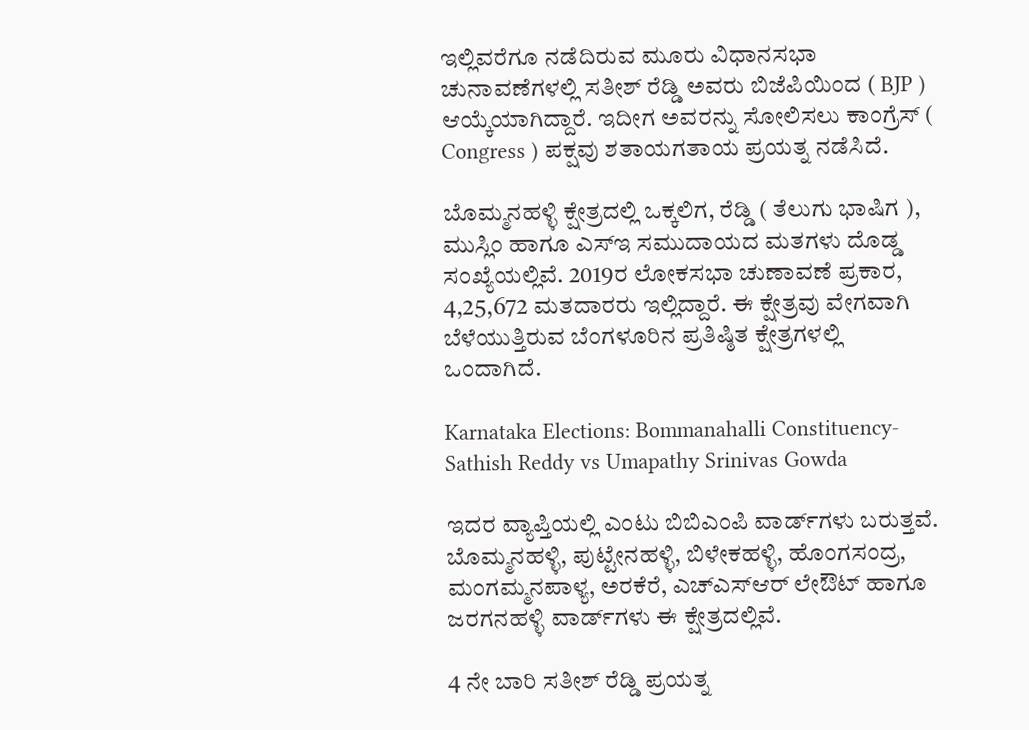ಇಲ್ಲಿವರೆಗೂ ನಡೆದಿರುವ ಮೂರು ವಿಧಾನಸಭಾ ಚುನಾವಣೆಗಳಲ್ಲಿ ಸತೀಶ್‌ ರೆಡ್ಡಿ ಅವರು ಬಿಜೆಪಿಯಿಂದ ( BJP ) ಆಯ್ಕೆಯಾಗಿದ್ದಾರೆ. ಇದೀಗ ಅವರನ್ನು ಸೋಲಿಸಲು ಕಾಂಗ್ರೆಸ್‌ ( Congress ) ಪಕ್ಷವು ಶತಾಯಗತಾಯ ಪ್ರಯತ್ನ ನಡೆಸಿದೆ.

ಬೊಮ್ಮನಹಳ್ಳಿ ಕ್ಷೇತ್ರದಲ್ಲಿ ಒಕ್ಕಲಿಗ, ರೆಡ್ಡಿ ( ತೆಲುಗು ಭಾಷಿಗ ), ಮುಸ್ಲಿಂ ಹಾಗೂ ಎಸ್‌ಇ ಸಮುದಾಯದ ಮತಗಳು ದೊಡ್ಡ ಸಂಖ್ಯೆಯಲ್ಲಿವೆ. 2019ರ ಲೋಕಸಭಾ ಚುಣಾವಣೆ ಪ್ರಕಾರ, 4,25,672 ಮತದಾರರು ಇಲ್ಲಿದ್ದಾರೆ. ಈ ಕ್ಷೇತ್ರವು ವೇಗವಾಗಿ ಬೆಳೆಯುತ್ತಿರುವ ಬೆಂಗಳೂರಿನ ಪ್ರತಿಷ್ಠಿತ ಕ್ಷೇತ್ರಗಳಲ್ಲಿ ಒಂದಾಗಿದೆ.

Karnataka Elections: Bommanahalli Constituency- Sathish Reddy vs Umapathy Srinivas Gowda

ಇದರ ವ್ಯಾಪ್ತಿಯಲ್ಲಿ ಎಂಟು ಬಿಬಿಎಂಪಿ ವಾರ್ಡ್‌ಗಳು ಬರುತ್ತವೆ. ಬೊಮ್ಮನಹಳ್ಳಿ, ಪುಟ್ಟೇನಹಳ್ಳಿ, ಬಿಳೇಕಹಳ್ಳಿ, ಹೊಂಗಸಂದ್ರ, ಮಂಗಮ್ಮನಪಾಳ್ಯ, ಅರಕೆರೆ, ಎಚ್ಎಸ್‌ಆರ್‌ ಲೇಔಟ್‌ ಹಾಗೂ ಜರಗನಹಳ್ಳಿ ವಾರ್ಡ್‌ಗಳು ಈ ಕ್ಷೇತ್ರದಲ್ಲಿವೆ.

4 ನೇ ಬಾರಿ ಸತೀಶ್‌ ರೆಡ್ಡಿ ಪ್ರಯತ್ನ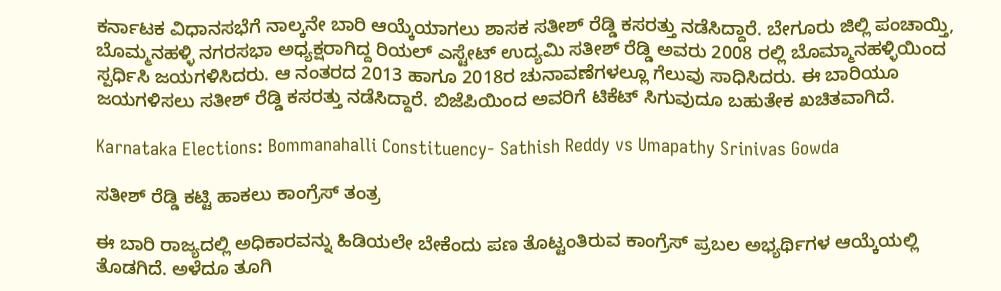ಕರ್ನಾಟಕ ವಿಧಾನಸಭೆಗೆ ನಾಲ್ಕನೇ ಬಾರಿ ಆಯ್ಕೆಯಾಗಲು ಶಾಸಕ ಸತೀಶ್‌ ರೆಡ್ಡಿ ಕಸರತ್ತು ನಡೆಸಿದ್ದಾರೆ. ಬೇಗೂರು ಜಿಲ್ಲಿ ಪಂಚಾಯ್ತಿ, ಬೊಮ್ಮನಹಳ್ಳಿ ನಗರಸಭಾ ಅಧ್ಯಕ್ಷರಾಗಿದ್ದ ರಿಯಲ್‌ ಎಸ್ಟೇಟ್‌ ಉದ್ಯಮಿ ಸತೀಶ್‌ ರೆಡ್ಡಿ ಅವರು 2008 ರಲ್ಲಿ ಬೊಮ್ಮಾನಹಳ್ಳಿಯಿಂದ ಸ್ಪರ್ಧಿಸಿ ಜಯಗಳಿಸಿದರು. ಆ ನಂತರದ 2013 ಹಾಗೂ 2018ರ ಚುನಾವಣೆಗಳಲ್ಲೂ ಗೆಲುವು ಸಾಧಿಸಿದರು. ಈ ಬಾರಿಯೂ ಜಯಗಳಿಸಲು ಸತೀಶ್‌ ರೆಡ್ಡಿ ಕಸರತ್ತು ನಡೆಸಿದ್ದಾರೆ. ಬಿಜೆಪಿಯಿಂದ ಅವರಿಗೆ ಟಿಕೆಟ್‌ ಸಿಗುವುದೂ ಬಹುತೇಕ ಖಚಿತವಾಗಿದೆ.

Karnataka Elections: Bommanahalli Constituency- Sathish Reddy vs Umapathy Srinivas Gowda

ಸತೀಶ್‌ ರೆಡ್ಡಿ ಕಟ್ಟಿ ಹಾಕಲು ಕಾಂಗ್ರೆಸ್‌ ತಂತ್ರ

ಈ ಬಾರಿ ರಾಜ್ಯದಲ್ಲಿ ಅಧಿಕಾರವನ್ನು ಹಿಡಿಯಲೇ ಬೇಕೆಂದು ಪಣ ತೊಟ್ಟಂತಿರುವ ಕಾಂಗ್ರೆಸ್‌ ಪ್ರಬಲ ಅಭ್ಯರ್ಥಿಗಳ ಆಯ್ಕೆಯಲ್ಲಿ ತೊಡಗಿದೆ. ಅಳೆದೂ ತೂಗಿ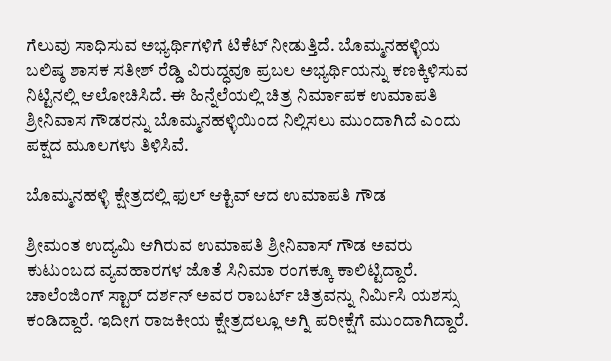ಗೆಲುವು ಸಾಧಿಸುವ ಅಭ್ಯರ್ಥಿಗಳಿಗೆ ಟಿಕೆಟ್‌ ನೀಡುತ್ತಿದೆ. ಬೊಮ್ಮನಹಳ್ಳಿಯ ಬಲಿಷ್ಠ ಶಾಸಕ ಸತೀಶ್‌ ರೆಡ್ಡಿ ವಿರುದ್ಧವೂ ಪ್ರಬಲ ಅಭ್ಯರ್ಥಿಯನ್ನು ಕಣಕ್ಕಿಳಿಸುವ ನಿಟ್ಟಿನಲ್ಲಿ ಆಲೋಚಿಸಿದೆ. ಈ ಹಿನ್ನೆಲೆಯಲ್ಲಿ ಚಿತ್ರ ನಿರ್ಮಾಪಕ ಉಮಾಪತಿ ಶ್ರೀನಿವಾಸ ಗೌಡರನ್ನು ಬೊಮ್ಮನಹಳ್ಳಿಯಿಂದ ನಿಲ್ಲಿಸಲು ಮುಂದಾಗಿದೆ ಎಂದು ಪಕ್ಷದ ಮೂಲಗಳು ತಿಳಿಸಿವೆ.

ಬೊಮ್ಮನಹಳ್ಳಿ ಕ್ಷೇತ್ರದಲ್ಲಿ ಫುಲ್‌ ಆಕ್ಟಿವ್ ಆದ ಉಮಾಪತಿ ಗೌಡ

ಶ್ರೀಮಂತ ಉದ್ಯಮಿ ಆಗಿರುವ ಉಮಾಪತಿ ಶ್ರೀನಿವಾಸ್ ಗೌಡ ಅವರು ಕುಟುಂಬದ ವ್ಯವಹಾರಗಳ ಜೊತೆ ಸಿನಿಮಾ ರಂಗಕ್ಕೂ ಕಾಲಿಟ್ಟಿದ್ದಾರೆ. ಚಾಲೆಂಜಿಂಗ್‌ ಸ್ಟಾರ್‌ ದರ್ಶನ್‌ ಅವರ ರಾಬರ್ಟ್‌ ಚಿತ್ರವನ್ನು ನಿರ್ಮಿಸಿ ಯಶಸ್ಸು ಕಂಡಿದ್ದಾರೆ. ಇದೀಗ ರಾಜಕೀಯ ಕ್ಷೇತ್ರದಲ್ಲೂ ಅಗ್ನಿ ಪರೀಕ್ಷೆಗೆ ಮುಂದಾಗಿದ್ದಾರೆ.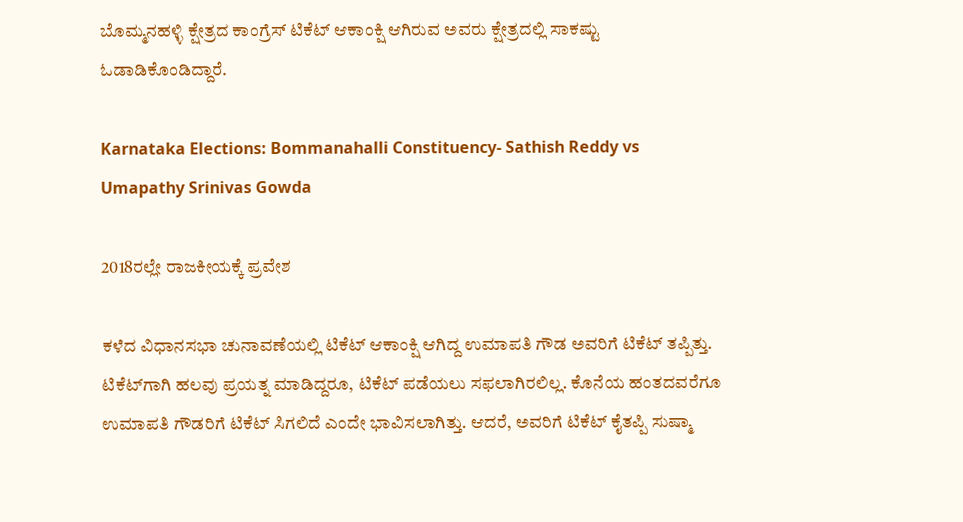ಬೊಮ್ಮನಹಳ್ಳಿ ಕ್ಷೇತ್ರದ ಕಾಂಗ್ರೆಸ್‌ ಟಿಕೆಟ್‌ ಆಕಾಂಕ್ಷಿ ಆಗಿರುವ ಅವರು ಕ್ಷೇತ್ರದಲ್ಲಿ ಸಾಕಷ್ಟು ಓಡಾಡಿಕೊಂಡಿದ್ದಾರೆ.

Karnataka Elections: Bommanahalli Constituency- Sathish Reddy vs Umapathy Srinivas Gowda

2018ರಲ್ಲೇ ರಾಜಕೀಯಕ್ಕೆ ಪ್ರವೇಶ

ಕಳೆದ ವಿಧಾನಸಭಾ ಚುನಾವಣೆಯಲ್ಲಿ ಟಿಕೆಟ್‌ ಆಕಾಂಕ್ಷಿ ಆಗಿದ್ದ ಉಮಾಪತಿ ಗೌಡ ಅವರಿಗೆ ಟಿಕೆಟ್‌ ತಪ್ಪಿತ್ತು. ಟಿಕೆಟ್‌ಗಾಗಿ ಹಲವು ಪ್ರಯತ್ನ ಮಾಡಿದ್ದರೂ, ಟಿಕೆಟ್‌ ಪಡೆಯಲು ಸಫಲಾಗಿರಲಿಲ್ಲ. ಕೊನೆಯ ಹಂತದವರೆಗೂ ಉಮಾಪತಿ ಗೌಡರಿಗೆ ಟಿಕೆಟ್‌ ಸಿಗಲಿದೆ ಎಂದೇ ಭಾವಿಸಲಾಗಿತ್ತು. ಆದರೆ, ಅವರಿಗೆ ಟಿಕೆಟ್‌ ಕೈತಪ್ಪಿ ಸುಷ್ಮಾ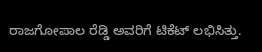ರಾಜಗೋಪಾಲ ರೆಡ್ಡಿ ಅವರಿಗೆ ಟಿಕೆಟ್‌ ಲಭಿಸಿತ್ತು.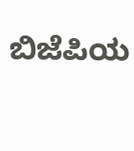ಬಿಜೆಪಿಯ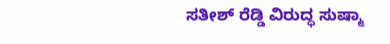ಸತೀಶ್‌ ರೆಡ್ಡಿ ವಿರುದ್ಧ ಸುಷ್ಮಾ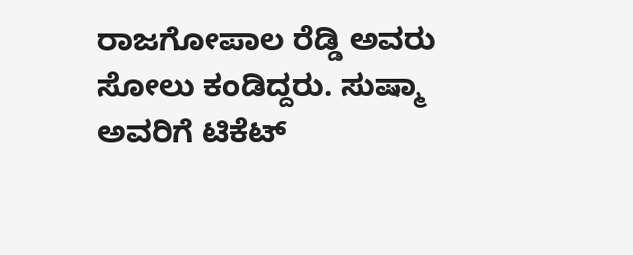ರಾಜಗೋಪಾಲ ರೆಡ್ಡಿ ಅವರು ಸೋಲು ಕಂಡಿದ್ದರು. ಸುಷ್ಮಾ ಅವರಿಗೆ ಟಿಕೆಟ್‌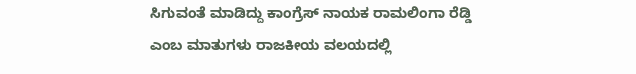ಸಿಗುವಂತೆ ಮಾಡಿದ್ದು ಕಾಂಗ್ರೆಸ್‌ ನಾಯಕ ರಾಮಲಿಂಗಾ ರೆಡ್ಡಿ ಎಂಬ ಮಾತುಗಳು ರಾಜಕೀಯ ವಲಯದಲ್ಲಿ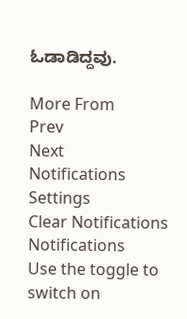ಓಡಾಡಿದ್ದವು.

More From
Prev
Next
Notifications
Settings
Clear Notifications
Notifications
Use the toggle to switch on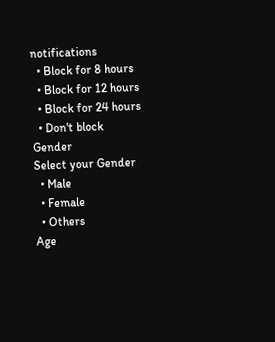notifications
  • Block for 8 hours
  • Block for 12 hours
  • Block for 24 hours
  • Don't block
Gender
Select your Gender
  • Male
  • Female
  • Others
Age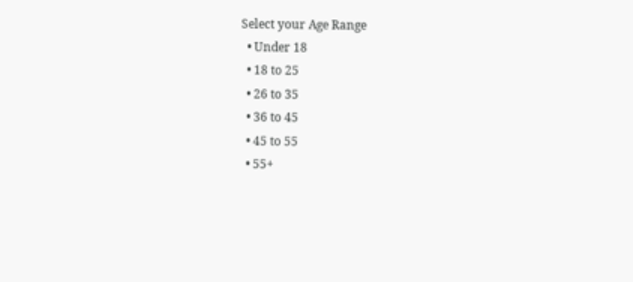Select your Age Range
  • Under 18
  • 18 to 25
  • 26 to 35
  • 36 to 45
  • 45 to 55
  • 55+